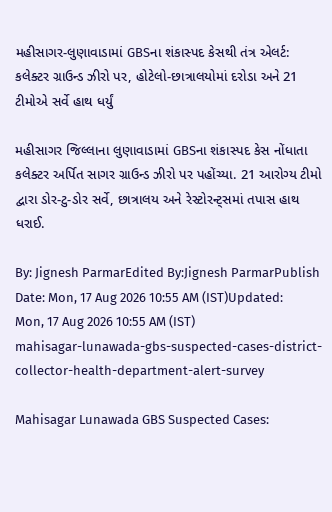મહીસાગર-લુણાવાડામાં GBSના શંકાસ્પદ કેસથી તંત્ર એલર્ટ: કલેક્ટર ગ્રાઉન્ડ ઝીરો પર, હોટેલો-છાત્રાલયોમાં દરોડા અને 21 ટીમોએ સર્વે હાથ ધર્યું

મહીસાગર જિલ્લાના લુણાવાડામાં GBSના શંકાસ્પદ કેસ નોંધાતા કલેક્ટર અર્પિત સાગર ગ્રાઉન્ડ ઝીરો પર પહોંચ્યા. 21 આરોગ્ય ટીમો દ્વારા ડોર-ટુ-ડોર સર્વે, છાત્રાલય અને રેસ્ટોરન્ટ્સમાં તપાસ હાથ ધરાઈ.

By: Jignesh ParmarEdited By:Jignesh ParmarPublish Date: Mon, 17 Aug 2026 10:55 AM (IST)Updated: Mon, 17 Aug 2026 10:55 AM (IST)
mahisagar-lunawada-gbs-suspected-cases-district-collector-health-department-alert-survey

Mahisagar Lunawada GBS Suspected Cases: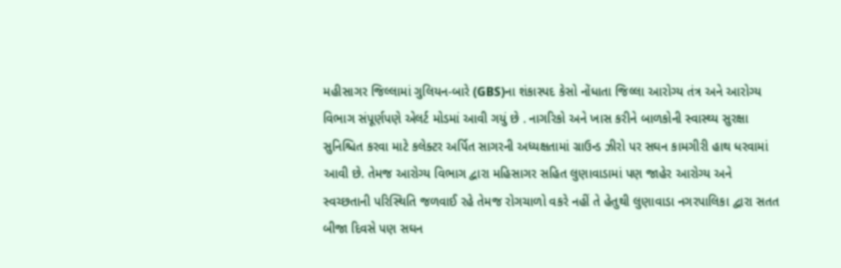મહીસાગર જિલ્લામાં ગુલિયન-બારે (GBS)ના શંકાસ્પદ કેસો નોંધાતા જિલ્લા આરોગ્ય તંત્ર અને આરોગ્ય વિભાગ સંપૂર્ણપણે એલર્ટ મોડમાં આવી ગયું છે . નાગરિકો અને ખાસ કરીને બાળકોની સ્વાસ્થ્ય સુરક્ષા સુનિશ્ચિત કરવા માટે કલેક્ટર અર્પિત સાગરની અધ્યક્ષતામાં ગ્રાઉન્ડ ઝીરો પર સઘન કામગીરી હાથ ધરવામાં આવી છે. તેમજ આરોગ્ય વિભાગ દ્વારા મહિસાગર સહિત લુણાવાડામાં પણ જાહેર આરોગ્ય અને સ્વચ્છતાની પરિસ્થિતિ જળવાઈ રહે તેમજ રોગચાળો વકરે નહીં તે હેતુથી લુણાવાડા નગરપાલિકા દ્વારા સતત બીજા દિવસે પણ સઘન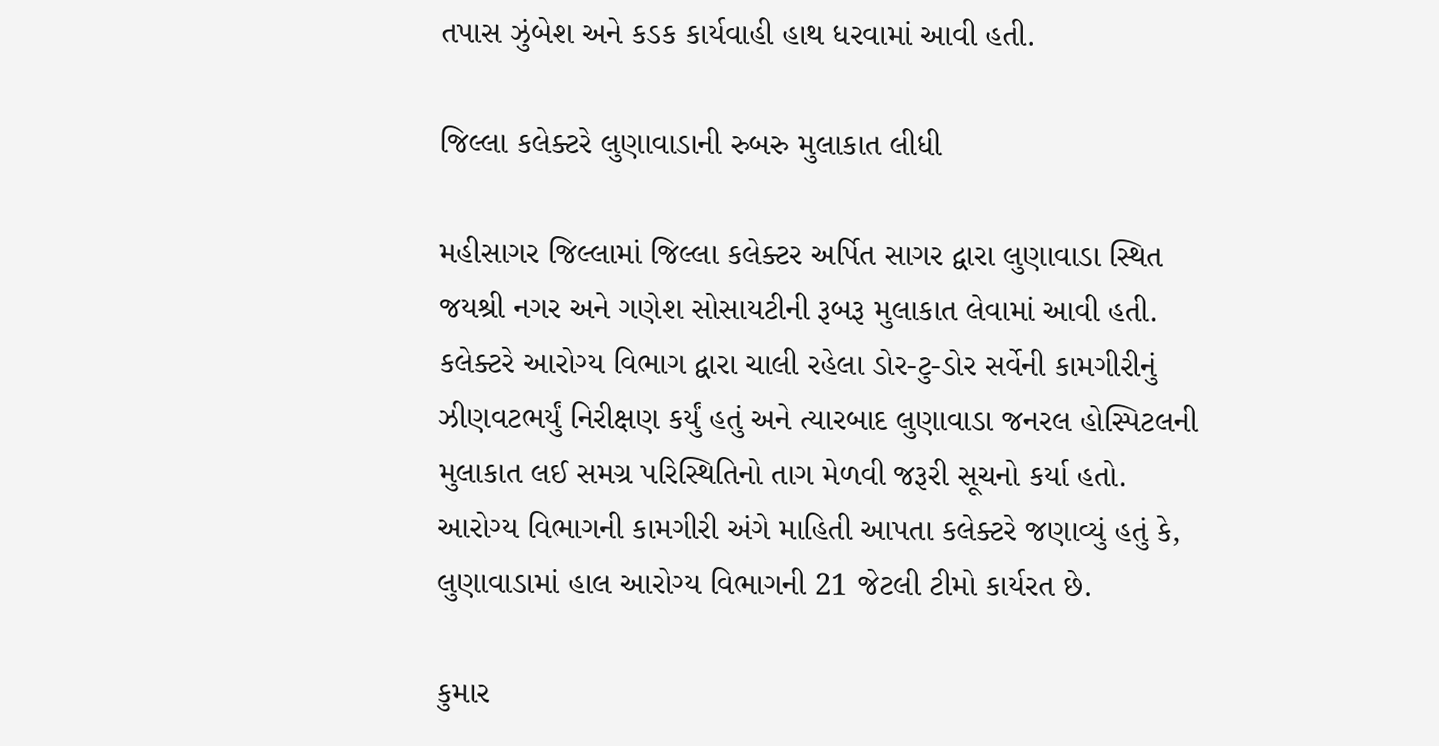તપાસ ઝુંબેશ અને કડક કાર્યવાહી હાથ ધરવામાં આવી હતી.

જિલ્લા કલેક્ટરે લુણાવાડાની રુબરુ મુલાકાત લીધી

મહીસાગર જિલ્લામાં જિલ્લા કલેક્ટર અર્પિત સાગર દ્વારા લુણાવાડા સ્થિત જયશ્રી નગર અને ગણેશ સોસાયટીની રૂબરૂ મુલાકાત લેવામાં આવી હતી. કલેક્ટરે આરોગ્ય વિભાગ દ્વારા ચાલી રહેલા ડોર-ટુ-ડોર સર્વેની કામગીરીનું ઝીણવટભર્યું નિરીક્ષણ કર્યું હતું અને ત્યારબાદ લુણાવાડા જનરલ હોસ્પિટલની મુલાકાત લઈ સમગ્ર પરિસ્થિતિનો તાગ મેળવી જરૂરી સૂચનો કર્યા હતો. આરોગ્ય વિભાગની કામગીરી અંગે માહિતી આપતા કલેક્ટરે જણાવ્યું હતું કે, લુણાવાડામાં હાલ આરોગ્ય વિભાગની 21 જેટલી ટીમો કાર્યરત છે.

કુમાર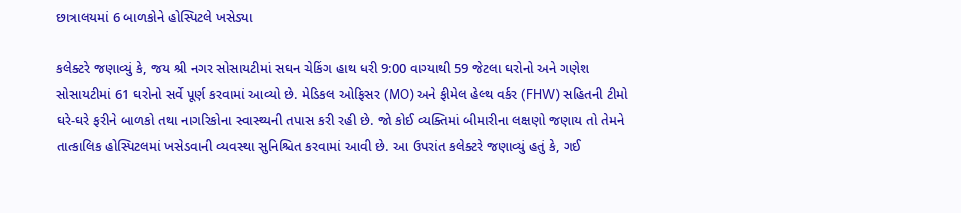છાત્રાલયમાં 6 બાળકોને હોસ્પિટલે ખસેડ્યા

કલેક્ટરે જણાવ્યું કે, જય શ્રી નગર સોસાયટીમાં સઘન ચેકિંગ હાથ ધરી 9:00 વાગ્યાથી 59 જેટલા ઘરોનો અને ગણેશ સોસાયટીમાં 61 ઘરોનો સર્વે પૂર્ણ કરવામાં આવ્યો છે. મેડિકલ ઓફિસર (MO) અને ફીમેલ હેલ્થ વર્કર (FHW) સહિતની ટીમો ઘરે-ઘરે ફરીને બાળકો તથા નાગરિકોના સ્વાસ્થ્યની તપાસ કરી રહી છે. જો કોઈ વ્યક્તિમાં બીમારીના લક્ષણો જણાય તો તેમને તાત્કાલિક હોસ્પિટલમાં ખસેડવાની વ્યવસ્થા સુનિશ્ચિત કરવામાં આવી છે. આ ઉપરાંત કલેક્ટરે જણાવ્યું હતું કે, ગઈ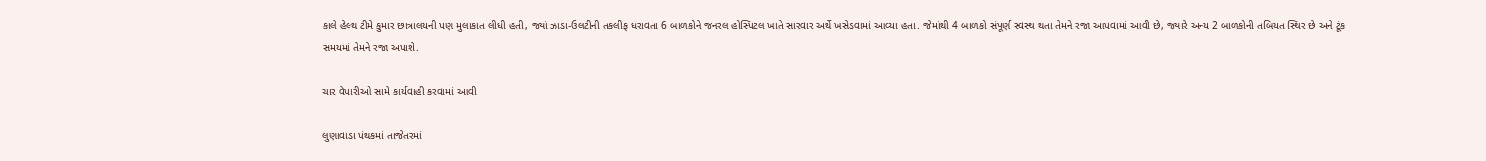કાલે હેલ્થ ટીમે કુમાર છાત્રાલયની પણ મુલાકાત લીધી હતી, જ્યાં ઝાડા-ઉલટીની તકલીફ ધરાવતા 6 બાળકોને જનરલ હોસ્પિટલ ખાતે સારવાર અર્થે ખસેડવામાં આવ્યા હતા. જેમાંથી 4 બાળકો સંપૂર્ણ સ્વસ્થ થતા તેમને રજા આપવામાં આવી છે, જ્યારે અન્ય 2 બાળકોની તબિયત સ્થિર છે અને ટૂંક સમયમાં તેમને રજા અપાશે.

ચાર વેપારીઓ સામે કાર્યવાહી કરવામાં આવી

લુણાવાડા પંથકમાં તાજેતરમાં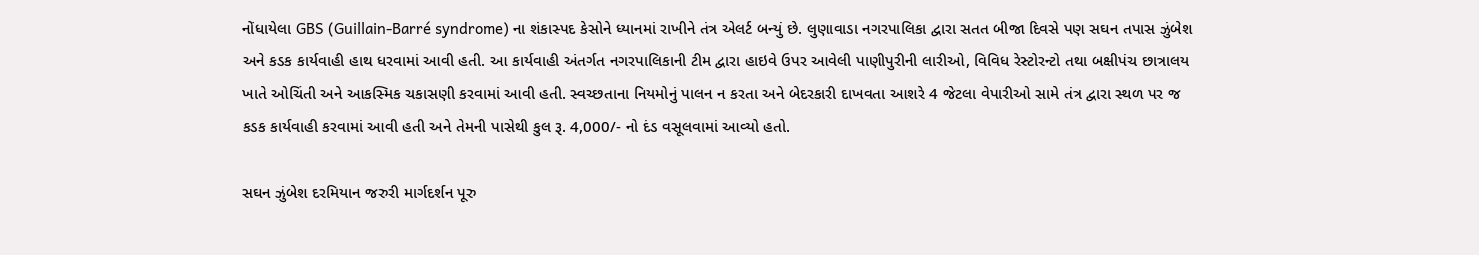નોંધાયેલા GBS (Guillain-Barré syndrome) ના શંકાસ્પદ કેસોને ધ્યાનમાં રાખીને તંત્ર એલર્ટ બન્યું છે. લુણાવાડા નગરપાલિકા દ્વારા સતત બીજા દિવસે પણ સઘન તપાસ ઝુંબેશ અને કડક કાર્યવાહી હાથ ધરવામાં આવી હતી. આ કાર્યવાહી અંતર્ગત નગરપાલિકાની ટીમ દ્વારા હાઇવે ઉપર આવેલી પાણીપુરીની લારીઓ, વિવિધ રેસ્ટોરન્ટો તથા બક્ષીપંચ છાત્રાલય ખાતે ઓચિંતી અને આકસ્મિક ચકાસણી કરવામાં આવી હતી. સ્વચ્છતાના નિયમોનું પાલન ન કરતા અને બેદરકારી દાખવતા આશરે 4 જેટલા વેપારીઓ સામે તંત્ર દ્વારા સ્થળ પર જ કડક કાર્યવાહી કરવામાં આવી હતી અને તેમની પાસેથી કુલ રૂ. 4,000/- નો દંડ વસૂલવામાં આવ્યો હતો.

સઘન ઝુંબેશ દરમિયાન જરુરી માર્ગદર્શન પૂરુ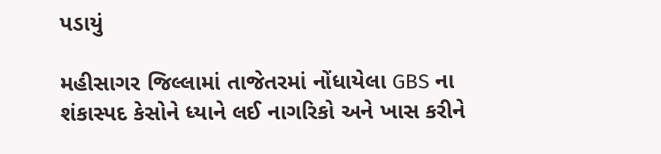પડાયું

મહીસાગર જિલ્લામાં તાજેતરમાં નોંધાયેલા GBS ના શંકાસ્પદ કેસોને ધ્યાને લઈ નાગરિકો અને ખાસ કરીને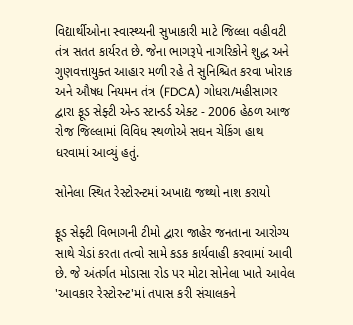વિદ્યાર્થીઓના સ્વાસ્થ્યની સુખાકારી માટે જિલ્લા વહીવટી તંત્ર સતત કાર્યરત છે. જેના ભાગરૂપે નાગરિકોને શુદ્ધ અને ગુણવત્તાયુક્ત આહાર મળી રહે તે સુનિશ્ચિત કરવા ખોરાક અને ઔષધ નિયમન તંત્ર (FDCA) ગોધરા/મહીસાગર દ્વારા ફૂડ સેફ્ટી એન્ડ સ્ટાન્ડર્ડ એક્ટ - 2006 હેઠળ આજ રોજ જિલ્લામાં વિવિધ સ્થળોએ સઘન ચેકિંગ હાથ ધરવામાં આવ્યું હતું.

સોનેલા સ્થિત રેસ્ટોરન્ટમાં અખાદ્ય જથ્થો નાશ કરાયો

ફૂડ સેફ્ટી વિભાગની ટીમો દ્વારા જાહેર જનતાના આરોગ્ય સાથે ચેડાં કરતા તત્વો સામે કડક કાર્યવાહી કરવામાં આવી છે. જે અંતર્ગત મોડાસા રોડ પર મોટા સોનેલા ખાતે આવેલ 'આવકાર રેસ્ટોરન્ટ'માં તપાસ કરી સંચાલકને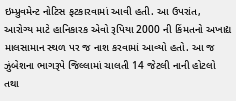ઇમ્પ્રુવમેન્ટ નોટિસ ફટકારવામાં આવી હતી. આ ઉપરાંત, આરોગ્ય માટે હાનિકારક એવો રૂપિયા 2000 ની કિંમતનો અખાદ્ય માલસામાન સ્થળ પર જ નાશ કરવામાં આવ્યો હતો. આ જ ઝુંબેશના ભાગરૂપે જિલ્લામાં ચાલતી 14 જેટલી નાની હોટલો તથા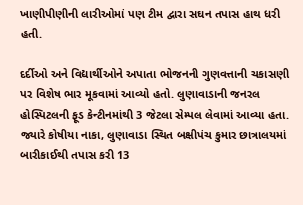ખાણીપીણીની લારીઓમાં પણ ટીમ દ્વારા સઘન તપાસ હાથ ધરી હતી.

દર્દીઓ અને વિદ્યાર્થીઓને અપાતા ભોજનની ગુણવત્તાની ચકાસણી પર વિશેષ ભાર મૂકવામાં આવ્યો હતો. લુણાવાડાની જનરલ હોસ્પિટલની ફૂડ કેન્ટીનમાંથી 3 જેટલા સેમ્પલ લેવામાં આવ્યા હતા. જ્યારે કોષીયા નાકા, લુણાવાડા સ્થિત બક્ષીપંચ કુમાર છાત્રાલયમાં બારીકાઈથી તપાસ કરી 13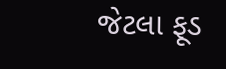જેટલા ફૂડ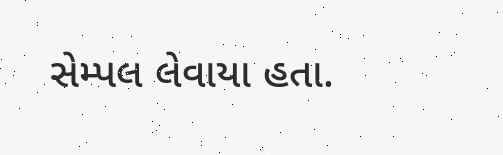સેમ્પલ લેવાયા હતા.